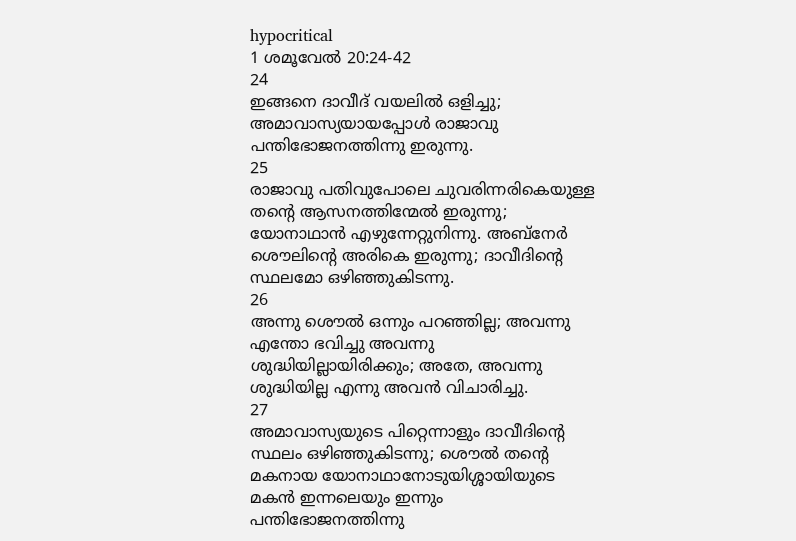hypocritical
1 ശമൂവേൽ 20:24-42
24
ഇങ്ങനെ ദാവീദ് വയലില്‍ ഒളിച്ചു; അമാവാസ്യയായപ്പോള്‍ രാജാവു പന്തിഭോജനത്തിന്നു ഇരുന്നു.
25
രാജാവു പതിവുപോലെ ചുവരിന്നരികെയുള്ള തന്റെ ആസനത്തിന്മേല്‍ ഇരുന്നു; യോനാഥാന്‍ എഴുന്നേറ്റുനിന്നു. അബ്നേര്‍ ശൌലിന്റെ അരികെ ഇരുന്നു; ദാവീദിന്റെ സ്ഥലമോ ഒഴിഞ്ഞുകിടന്നു.
26
അന്നു ശൌല്‍ ഒന്നും പറഞ്ഞില്ല; അവന്നു എന്തോ ഭവിച്ചു അവന്നു ശുദ്ധിയില്ലായിരിക്കും; അതേ, അവന്നു ശുദ്ധിയില്ല എന്നു അവന്‍ വിചാരിച്ചു.
27
അമാവാസ്യയുടെ പിറ്റെന്നാളും ദാവീദിന്റെ സ്ഥലം ഒഴിഞ്ഞുകിടന്നു; ശൌല്‍ തന്റെ മകനായ യോനാഥാനോടുയിശ്ശായിയുടെ മകന്‍ ഇന്നലെയും ഇന്നും പന്തിഭോജനത്തിന്നു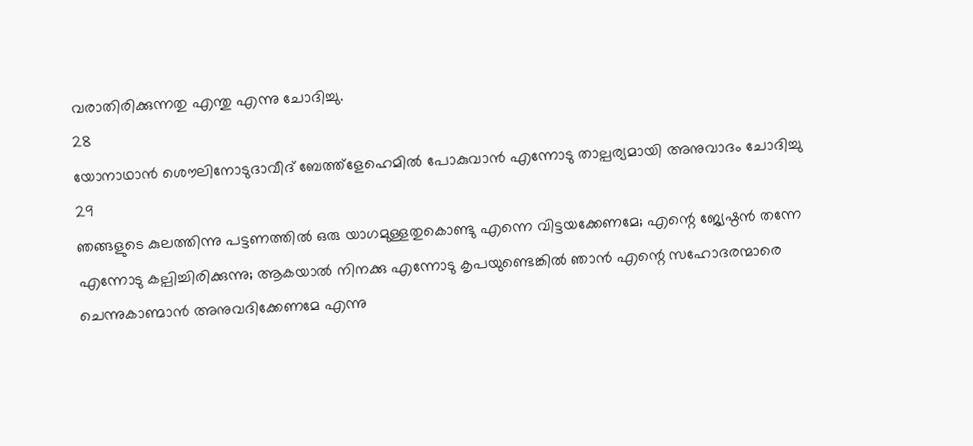വരാതിരിക്കുന്നതു എന്തു എന്നു ചോദിച്ചു.
28
യോനാഥാന്‍ ശൌലിനോടുദാവീദ് ബേത്ത്ളേഹെമില്‍ പോകുവാന്‍ എന്നോടു താല്പര്യമായി അനുവാദം ചോദിച്ചു
29
ഞങ്ങളുടെ കുലത്തിന്നു പട്ടണത്തില്‍ ഒരു യാഗമുള്ളതുകൊണ്ടു എന്നെ വിട്ടയക്കേണമേ; എന്റെ ജ്യേഷ്ഠന്‍ തന്നേ എന്നോടു കല്പിച്ചിരിക്കുന്നു; ആകയാല്‍ നിനക്കു എന്നോടു കൃപയുണ്ടെങ്കില്‍ ഞാന്‍ എന്റെ സഹോദരന്മാരെ ചെന്നുകാണ്മാന്‍ അനുവദിക്കേണമേ എന്നു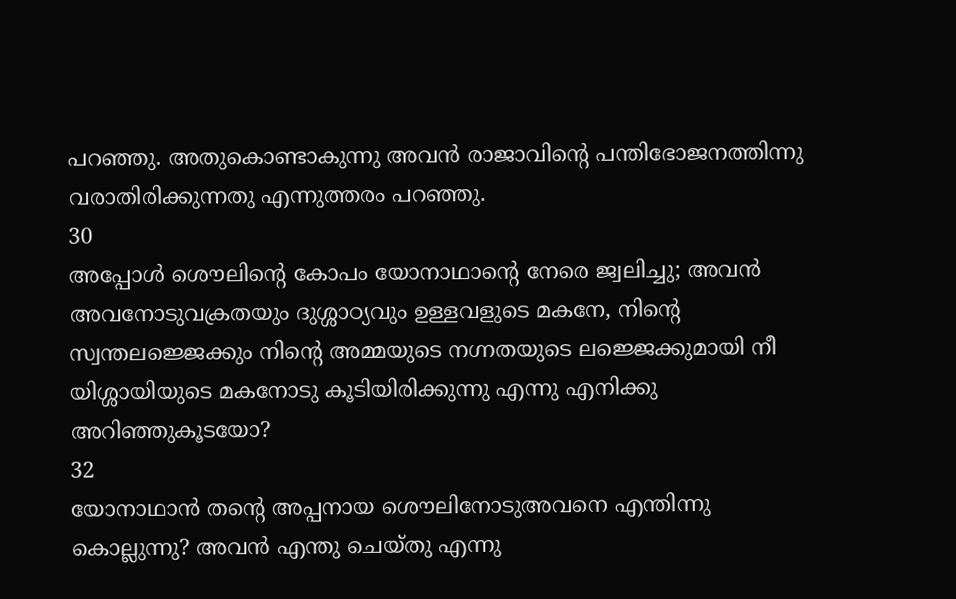പറഞ്ഞു. അതുകൊണ്ടാകുന്നു അവന്‍ രാജാവിന്റെ പന്തിഭോജനത്തിന്നു വരാതിരിക്കുന്നതു എന്നുത്തരം പറഞ്ഞു.
30
അപ്പോള്‍ ശൌലിന്റെ കോപം യോനാഥാന്റെ നേരെ ജ്വലിച്ചു; അവന്‍ അവനോടുവക്രതയും ദുശ്ശാഠ്യവും ഉള്ളവളുടെ മകനേ, നിന്റെ സ്വന്തലജ്ജെക്കും നിന്റെ അമ്മയുടെ നഗ്നതയുടെ ലജ്ജെക്കുമായി നീ യിശ്ശായിയുടെ മകനോടു കൂടിയിരിക്കുന്നു എന്നു എനിക്കു അറിഞ്ഞുകൂടയോ?
32
യോനാഥാന്‍ തന്റെ അപ്പനായ ശൌലിനോടുഅവനെ എന്തിന്നു കൊല്ലുന്നു? അവന്‍ എന്തു ചെയ്തു എന്നു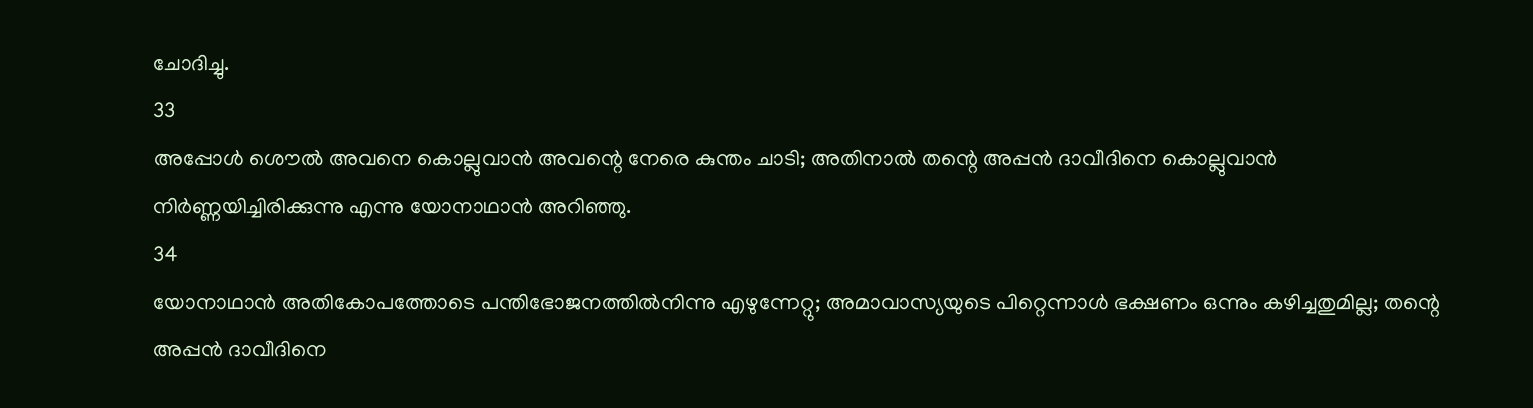ചോദിച്ചു.
33
അപ്പോള്‍ ശൌല്‍ അവനെ കൊല്ലുവാന്‍ അവന്റെ നേരെ കുന്തം ചാടി; അതിനാല്‍ തന്റെ അപ്പന്‍ ദാവീദിനെ കൊല്ലുവാന്‍ നിര്‍ണ്ണയിച്ചിരിക്കുന്നു എന്നു യോനാഥാന്‍ അറിഞ്ഞു.
34
യോനാഥാന്‍ അതികോപത്തോടെ പന്തിഭോജനത്തില്‍നിന്നു എഴുന്നേറ്റു; അമാവാസ്യയുടെ പിറ്റെന്നാള്‍ ഭക്ഷണം ഒന്നും കഴിച്ചതുമില്ല; തന്റെ അപ്പന്‍ ദാവീദിനെ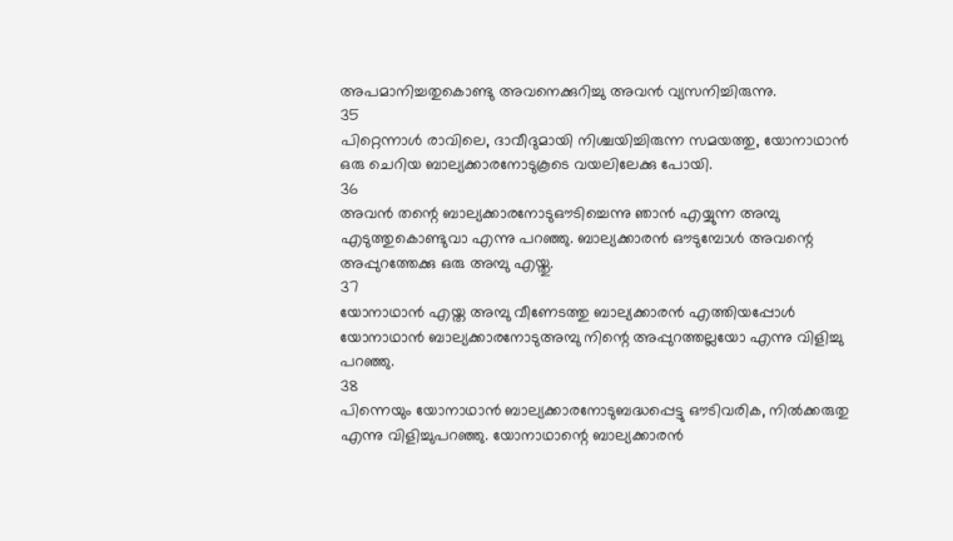അപമാനിച്ചതുകൊണ്ടു അവനെക്കുറിച്ചു അവന്‍ വ്യസനിച്ചിരുന്നു.
35
പിറ്റെന്നാള്‍ രാവിലെ, ദാവീദുമായി നിശ്ചയിച്ചിരുന്ന സമയത്തു, യോനാഥാന്‍ ഒരു ചെറിയ ബാല്യക്കാരനോടുകൂടെ വയലിലേക്കു പോയി.
36
അവന്‍ തന്റെ ബാല്യക്കാരനോടുഔടിച്ചെന്നു ഞാന്‍ എയ്യുന്ന അമ്പു എടുത്തുകൊണ്ടുവാ എന്നു പറഞ്ഞു. ബാല്യക്കാരന്‍ ഔടുമ്പോള്‍ അവന്റെ അപ്പുറത്തേക്കു ഒരു അമ്പു എയ്തു.
37
യോനാഥാന്‍ എയ്ത അമ്പു വീണേടത്തു ബാല്യക്കാരന്‍ എത്തിയപ്പോള്‍ യോനാഥാന്‍ ബാല്യക്കാരനോടുഅമ്പു നിന്റെ അപ്പുറത്തല്ലയോ എന്നു വിളിച്ചു പറഞ്ഞു.
38
പിന്നെയും യോനാഥാന്‍ ബാല്യക്കാരനോടുബദ്ധപ്പെട്ടു ഔടിവരിക, നില്‍ക്കരുതു എന്നു വിളിച്ചുപറഞ്ഞു. യോനാഥാന്റെ ബാല്യക്കാരന്‍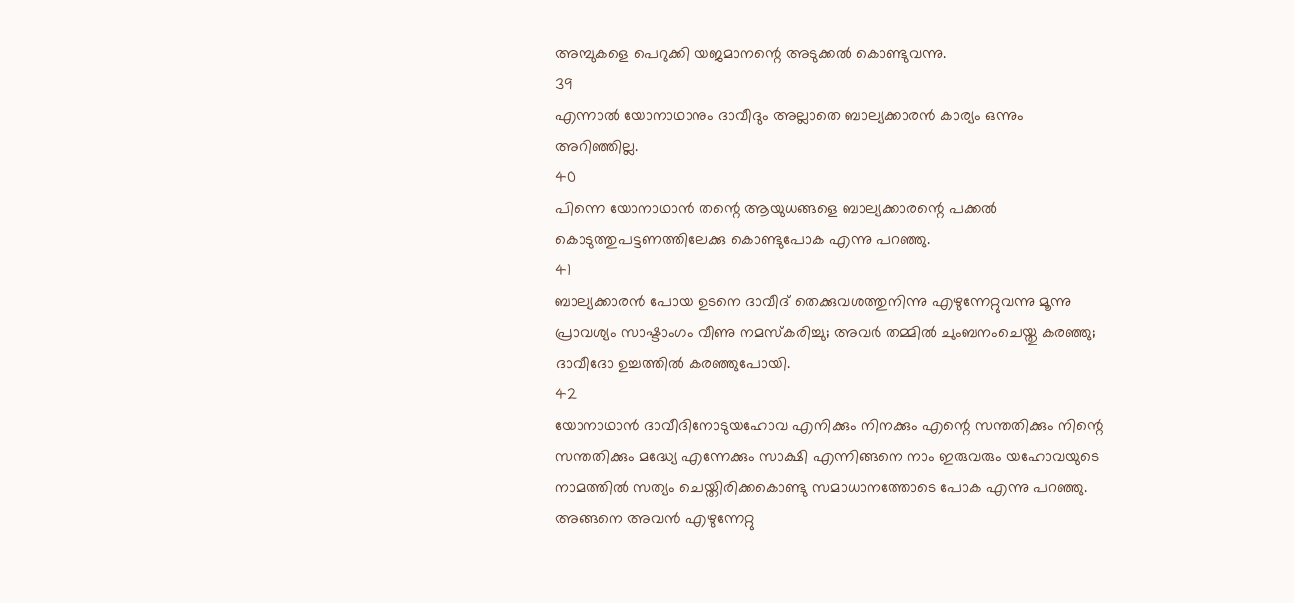അമ്പുകളെ പെറുക്കി യജമാനന്റെ അടുക്കല്‍ കൊണ്ടുവന്നു.
39
എന്നാല്‍ യോനാഥാനും ദാവീദും അല്ലാതെ ബാല്യക്കാരന്‍ കാര്യം ഒന്നും അറിഞ്ഞില്ല.
40
പിന്നെ യോനാഥാന്‍ തന്റെ ആയുധങ്ങളെ ബാല്യക്കാരന്റെ പക്കല്‍ കൊടുത്തുപട്ടണത്തിലേക്കു കൊണ്ടുപോക എന്നു പറഞ്ഞു.
41
ബാല്യക്കാരന്‍ പോയ ഉടനെ ദാവീദ് തെക്കുവശത്തുനിന്നു എഴുന്നേറ്റുവന്നു മൂന്നു പ്രാവശ്യം സാഷ്ടാംഗം വീണു നമസ്കരിച്ചു; അവര്‍ തമ്മില്‍ ചുംബനംചെയ്തു കരഞ്ഞു; ദാവീദോ ഉച്ചത്തില്‍ കരഞ്ഞുപോയി.
42
യോനാഥാന്‍ ദാവീദിനോടുയഹോവ എനിക്കും നിനക്കും എന്റെ സന്തതിക്കും നിന്റെ സന്തതിക്കും മദ്ധ്യേ എന്നേക്കും സാക്ഷി എന്നിങ്ങനെ നാം ഇരുവരും യഹോവയുടെ നാമത്തില്‍ സത്യം ചെയ്തിരിക്കകൊണ്ടു സമാധാനത്തോടെ പോക എന്നു പറഞ്ഞു. അങ്ങനെ അവന്‍ എഴുന്നേറ്റു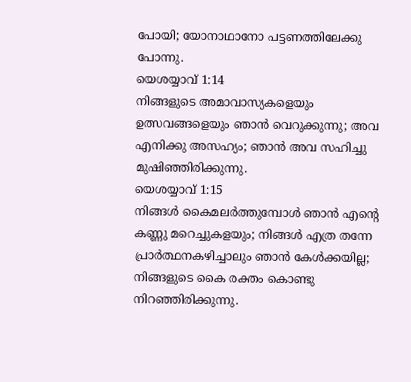പോയി; യോനാഥാനോ പട്ടണത്തിലേക്കു പോന്നു.
യെശയ്യാവ് 1:14
നിങ്ങളുടെ അമാവാസ്യകളെയും ഉത്സവങ്ങളെയും ഞാന്‍ വെറുക്കുന്നു; അവ എനിക്കു അസഹ്യം; ഞാന്‍ അവ സഹിച്ചു മുഷിഞ്ഞിരിക്കുന്നു.
യെശയ്യാവ് 1:15
നിങ്ങള്‍ കൈമലര്‍ത്തുമ്പോള്‍ ഞാന്‍ എന്റെ കണ്ണു മറെച്ചുകളയും; നിങ്ങള്‍ എത്ര തന്നേ പ്രാര്‍ത്ഥനകഴിച്ചാലും ഞാന്‍ കേള്‍ക്കയില്ല; നിങ്ങളുടെ കൈ രക്തം കൊണ്ടു നിറഞ്ഞിരിക്കുന്നു.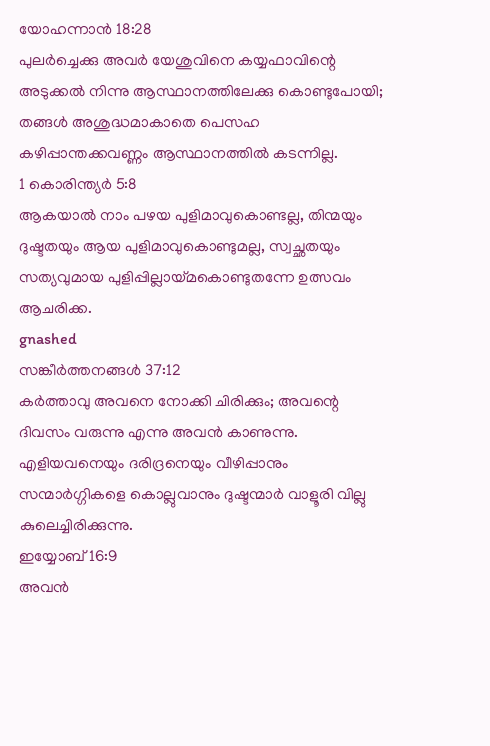യോഹന്നാൻ 18:28
പുലര്‍ച്ചെക്കു അവര്‍ യേശുവിനെ കയ്യഫാവിന്റെ അടുക്കല്‍ നിന്നു ആസ്ഥാനത്തിലേക്കു കൊണ്ടുപോയി; തങ്ങള്‍ അശുദ്ധമാകാതെ പെസഹ കഴിപ്പാന്തക്കവണ്ണം ആസ്ഥാനത്തില്‍ കടന്നില്ല.
1 കൊരിന്ത്യർ 5:8
ആകയാല്‍ നാം പഴയ പുളിമാവുകൊണ്ടല്ല, തിന്മയും ദുഷ്ടതയും ആയ പുളിമാവുകൊണ്ടുമല്ല, സ്വച്ഛതയും സത്യവുമായ പുളിപ്പില്ലായ്മകൊണ്ടുതന്നേ ഉത്സവം ആചരിക്ക.
gnashed
സങ്കീർത്തനങ്ങൾ 37:12
കര്‍ത്താവു അവനെ നോക്കി ചിരിക്കും; അവന്റെ ദിവസം വരുന്നു എന്നു അവന്‍ കാണുന്നു. എളിയവനെയും ദരിദ്രനെയും വീഴിപ്പാനും സന്മാര്‍ഗ്ഗികളെ കൊല്ലുവാനും ദുഷ്ടന്മാര്‍ വാളൂരി വില്ലു കുലെച്ചിരിക്കുന്നു.
ഇയ്യോബ് 16:9
അവന്‍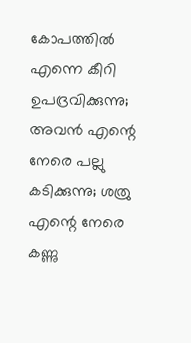കോപത്തില്‍ എന്നെ കീറി ഉപദ്രവിക്കുന്നു; അവന്‍ എന്റെ നേരെ പല്ലു കടിക്കുന്നു; ശത്രു എന്റെ നേരെ കണ്ണു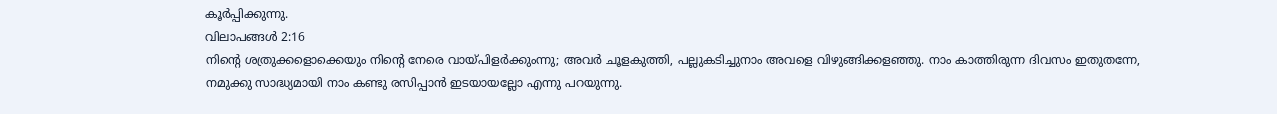കൂര്‍പ്പിക്കുന്നു.
വിലാപങ്ങൾ 2:16
നിന്റെ ശത്രുക്കളൊക്കെയും നിന്റെ നേരെ വായ്പിളര്‍ക്കുംന്നു; അവര്‍ ചൂളകുത്തി, പല്ലുകടിച്ചുനാം അവളെ വിഴുങ്ങിക്കളഞ്ഞു. നാം കാത്തിരുന്ന ദിവസം ഇതുതന്നേ, നമുക്കു സാദ്ധ്യമായി നാം കണ്ടു രസിപ്പാന്‍ ഇടയായല്ലോ എന്നു പറയുന്നു.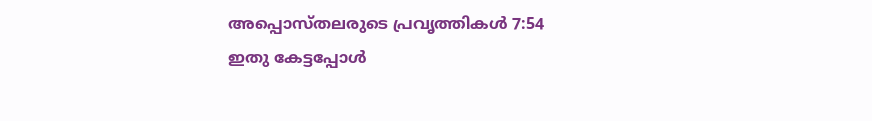അപ്പൊസ്തലരുടെ പ്രവൃത്തികൾ 7:54
ഇതു കേട്ടപ്പോള്‍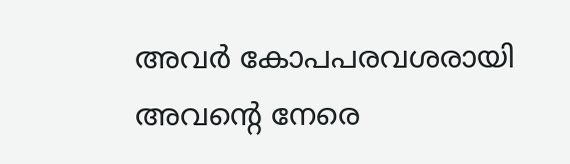അവര്‍ കോപപരവശരായി അവന്റെ നേരെ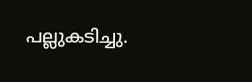പല്ലുകടിച്ചു.